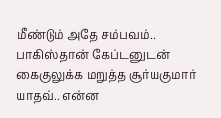மீண்டும் அதே சம்பவம்.. பாகிஸ்தான் கேப்டனுடன் கைகுலுக்க மறுத்த சூர்யகுமார் யாதவ்.. என்ன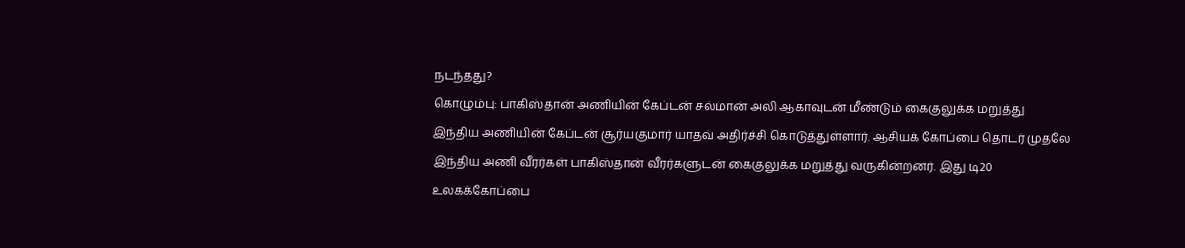நடந்தது?
கொழும்பு: பாகிஸ்தான் அணியின் கேப்டன் சல்மான் அலி ஆகாவுடன் மீண்டும் கைகுலுக்க மறுத்து இந்திய அணியின் கேப்டன் சூர்யகுமார் யாதவ் அதிர்ச்சி கொடுத்துள்ளார். ஆசியக் கோப்பை தொடர் முதலே இந்திய அணி வீரர்கள் பாகிஸ்தான் வீரர்களுடன் கைகுலுக்க மறுத்து வருகின்றனர். இது டி20 உலகக்கோப்பை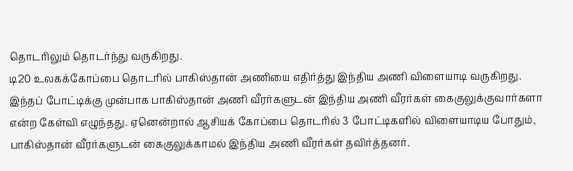தொடரிலும் தொடர்ந்து வருகிறது.
டி20 உலகக்கோப்பை தொடரில் பாகிஸ்தான் அணியை எதிர்த்து இந்திய அணி விளையாடி வருகிறது. இந்தப் போட்டிக்கு முன்பாக பாகிஸ்தான் அணி வீரர்களுடன் இந்திய அணி வீரர்கள் கைகுலுக்குவார்களா என்ற கேள்வி எழுந்தது. ஏனென்றால் ஆசியக் கோப்பை தொடரில் 3 போட்டிகளில் விளையாடிய போதும், பாகிஸ்தான் வீரர்களுடன் கைகுலுக்காமல் இந்திய அணி வீரர்கள் தவிர்த்தனர்.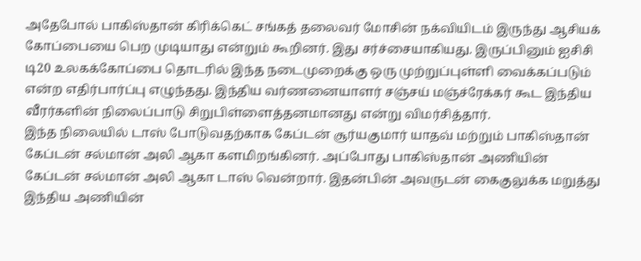அதேபோல் பாகிஸ்தான் கிரிக்கெட் சங்கத் தலைவர் மோசின் நக்வியிடம் இருந்து ஆசியக் கோப்பையை பெற முடியாது என்றும் கூறினர். இது சர்ச்சையாகியது. இருப்பினும் ஐசிசி டி20 உலகக்கோப்பை தொடரில் இந்த நடைமுறைக்கு ஒரு முற்றுப்புள்ளி வைக்கப்படும் என்ற எதிர்பார்ப்பு எழுந்தது. இந்திய வர்ணனையாளர் சஞ்சய் மஞ்ச்ரேக்கர் கூட இந்திய வீரர்களின் நிலைப்பாடு சிறுபிள்ளைத்தனமானது என்று விமர்சித்தார்.
இந்த நிலையில் டாஸ் போடுவதற்காக கேப்டன் சூர்யகுமார் யாதவ் மற்றும் பாகிஸ்தான் கேப்டன் சல்மான் அலி ஆகா களமிறங்கினர். அப்போது பாகிஸ்தான் அணியின் கேப்டன் சல்மான் அலி ஆகா டாஸ் வென்றார். இதன்பின் அவருடன் கைகுலுக்க மறுத்து இந்திய அணியின்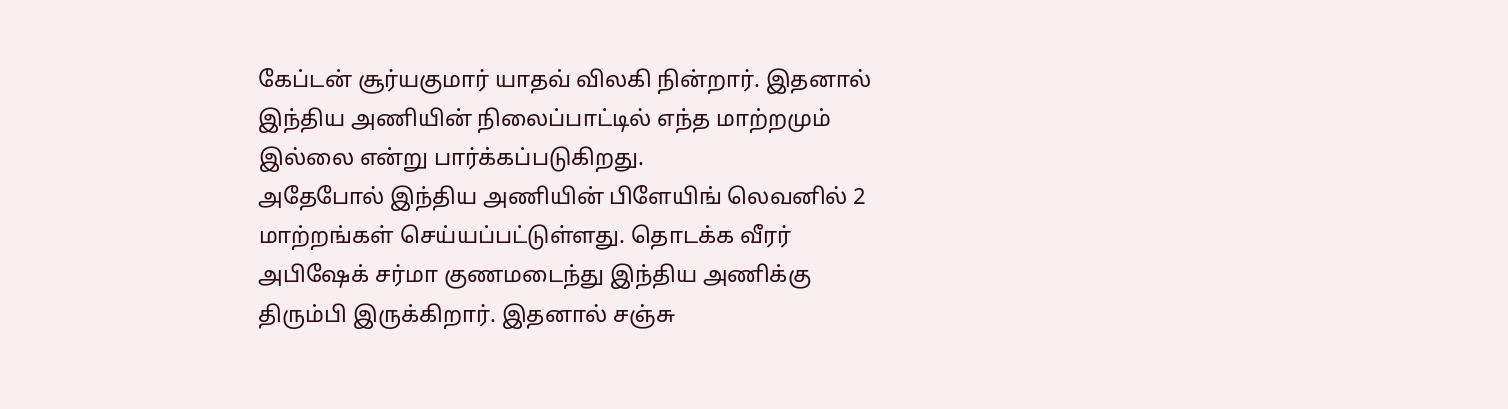கேப்டன் சூர்யகுமார் யாதவ் விலகி நின்றார். இதனால் இந்திய அணியின் நிலைப்பாட்டில் எந்த மாற்றமும் இல்லை என்று பார்க்கப்படுகிறது.
அதேபோல் இந்திய அணியின் பிளேயிங் லெவனில் 2 மாற்றங்கள் செய்யப்பட்டுள்ளது. தொடக்க வீரர் அபிஷேக் சர்மா குணமடைந்து இந்திய அணிக்கு திரும்பி இருக்கிறார். இதனால் சஞ்சு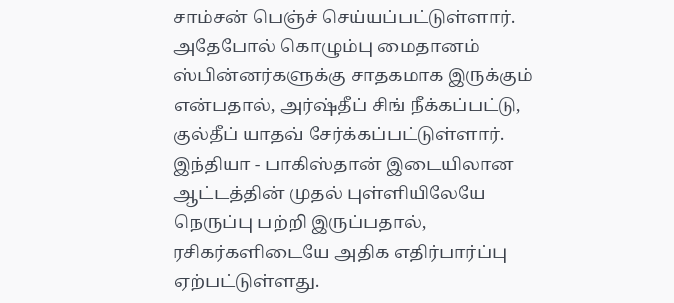சாம்சன் பெஞ்ச் செய்யப்பட்டுள்ளார். அதேபோல் கொழும்பு மைதானம் ஸ்பின்னர்களுக்கு சாதகமாக இருக்கும் என்பதால், அர்ஷ்தீப் சிங் நீக்கப்பட்டு, குல்தீப் யாதவ் சேர்க்கப்பட்டுள்ளார்.
இந்தியா - பாகிஸ்தான் இடையிலான ஆட்டத்தின் முதல் புள்ளியிலேயே நெருப்பு பற்றி இருப்பதால், ரசிகர்களிடையே அதிக எதிர்பார்ப்பு ஏற்பட்டுள்ளது.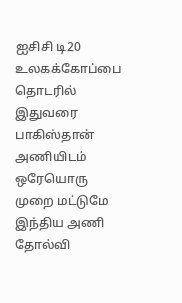ஐசிசி டி20 உலகக்கோப்பை தொடரில் இதுவரை பாகிஸ்தான் அணியிடம் ஒரேயொரு முறை மட்டுமே இந்திய அணி தோல்வி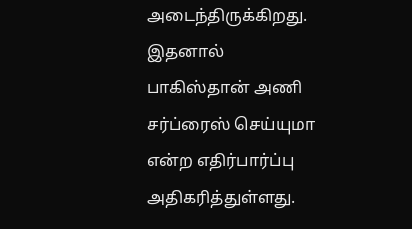அடைந்திருக்கிறது. இதனால் பாகிஸ்தான் அணி சர்ப்ரைஸ் செய்யுமா என்ற எதிர்பார்ப்பு அதிகரித்துள்ளது.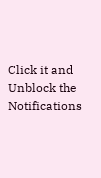Click it and Unblock the Notifications